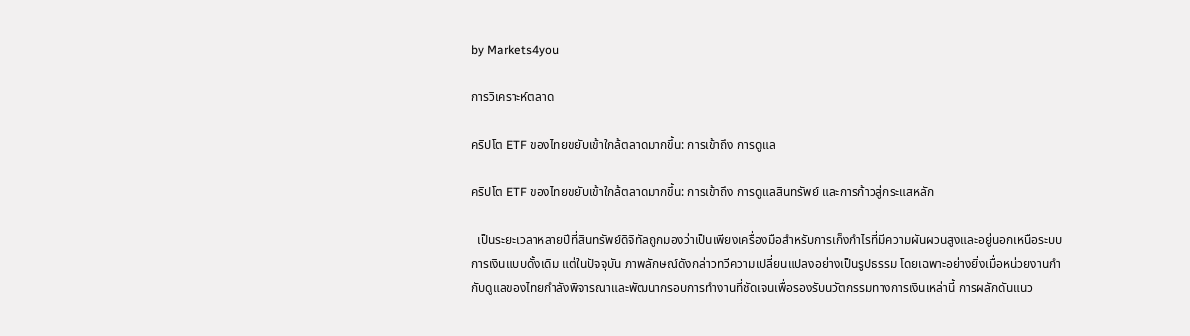by Markets4you

การวิเคราะห์ตลาด

คริปโต ETF ของไทยขยับเข้าใกล้ตลาดมากขึ้น: การเข้าถึง การดูแล

คริปโต ETF ของไทยขยับเข้าใกล้ตลาดมากขึ้น: การเข้าถึง การดูแลสินทรัพย์ และการก้าวสู่กระแสหลัก

  เป็นระยะเวลาหลายปีที่สินทรัพย์ดิจิทัลถูกมองว่าเป็นเพียงเครื่องมือสำหรับการเก็งกำไรที่มีความผันผวนสูงและอยู่นอกเหนือระบบการเงินแบบดั้งเดิม แต่ในปัจจุบัน ภาพลักษณ์ดังกล่าวทวีความเปลี่ยนแปลงอย่างเป็นรูปธรรม โดยเฉพาะอย่างยิ่งเมื่อหน่วยงานกำกับดูแลของไทยกำลังพิจารณาและพัฒนากรอบการทำงานที่ชัดเจนเพื่อรองรับนวัตกรรมทางการเงินเหล่านี้ การผลักดันแนว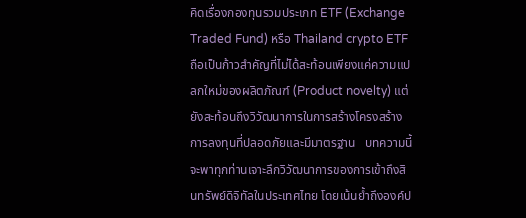คิดเรื่องกองทุนรวมประเภท ETF (Exchange Traded Fund) หรือ Thailand crypto ETF ถือเป็นก้าวสำคัญที่ไม่ได้สะท้อนเพียงแค่ความแปลกใหม่ของผลิตภัณฑ์ (Product novelty) แต่ยังสะท้อนถึงวิวัฒนาการในการสร้างโครงสร้างการลงทุนที่ปลอดภัยและมีมาตรฐาน   บทความนี้จะพาทุกท่านเจาะลึกวิวัฒนาการของการเข้าถึงสินทรัพย์ดิจิทัลในประเทศไทย โดยเน้นย้ำถึงองค์ป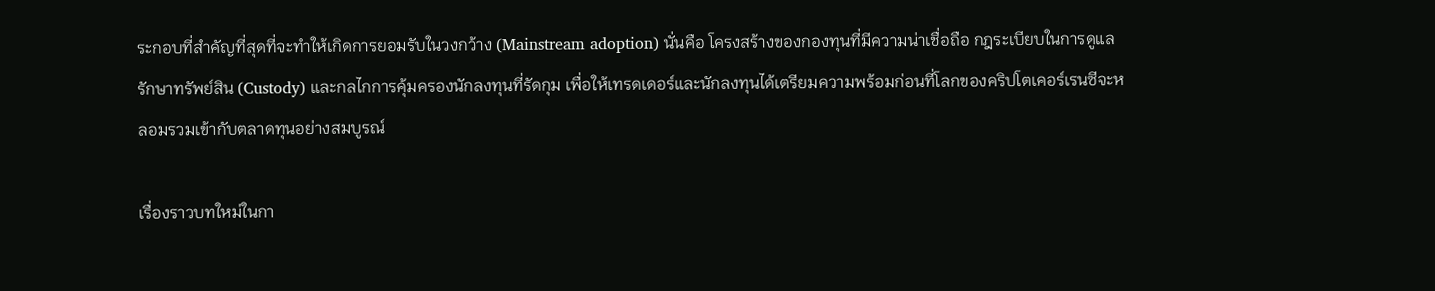ระกอบที่สำคัญที่สุดที่จะทำให้เกิดการยอมรับในวงกว้าง (Mainstream adoption) นั่นคือ โครงสร้างของกองทุนที่มีความน่าเชื่อถือ กฎระเบียบในการดูแลรักษาทรัพย์สิน (Custody) และกลไกการคุ้มครองนักลงทุนที่รัดกุม เพื่อให้เทรดเดอร์และนักลงทุนได้เตรียมความพร้อมก่อนที่โลกของคริปโตเคอร์เรนซีจะหลอมรวมเข้ากับตลาดทุนอย่างสมบูรณ์

เรื่องราวบทใหม่ในกา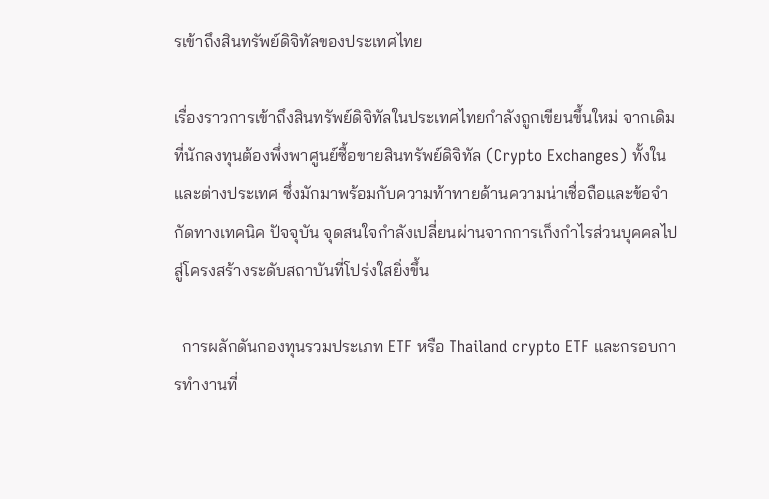รเข้าถึงสินทรัพย์ดิจิทัลของประเทศไทย

เรื่องราวการเข้าถึงสินทรัพย์ดิจิทัลในประเทศไทยกำลังถูกเขียนขึ้นใหม่ จากเดิมที่นักลงทุนต้องพึ่งพาศูนย์ซื้อขายสินทรัพย์ดิจิทัล (Crypto Exchanges) ทั้งในและต่างประเทศ ซึ่งมักมาพร้อมกับความท้าทายด้านความน่าเชื่อถือและข้อจำกัดทางเทคนิค ปัจจุบัน จุดสนใจกำลังเปลี่ยนผ่านจากการเก็งกำไรส่วนบุคคลไปสู่โครงสร้างระดับสถาบันที่โปร่งใสยิ่งขึ้น

  การผลักดันกองทุนรวมประเภท ETF หรือ Thailand crypto ETF และกรอบการทำงานที่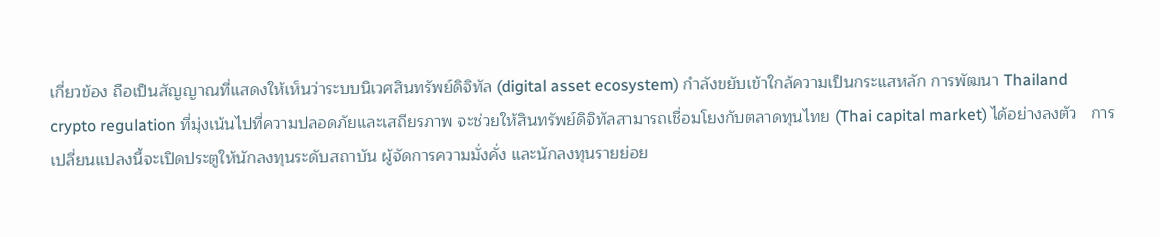เกี่ยวข้อง ถือเป็นสัญญาณที่แสดงให้เห็นว่าระบบนิเวศสินทรัพย์ดิจิทัล (digital asset ecosystem) กำลังขยับเข้าใกล้ความเป็นกระแสหลัก การพัฒนา Thailand crypto regulation ที่มุ่งเน้นไปที่ความปลอดภัยและเสถียรภาพ จะช่วยให้สินทรัพย์ดิจิทัลสามารถเชื่อมโยงกับตลาดทุนไทย (Thai capital market) ได้อย่างลงตัว   การเปลี่ยนแปลงนี้จะเปิดประตูให้นักลงทุนระดับสถาบัน ผู้จัดการความมั่งคั่ง และนักลงทุนรายย่อย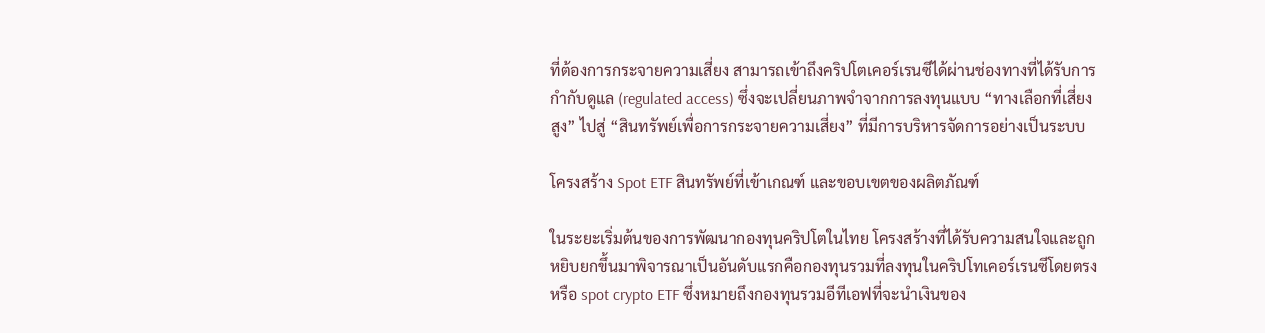ที่ต้องการกระจายความเสี่ยง สามารถเข้าถึงคริปโตเคอร์เรนซีได้ผ่านช่องทางที่ได้รับการกำกับดูแล (regulated access) ซึ่งจะเปลี่ยนภาพจำจากการลงทุนแบบ “ทางเลือกที่เสี่ยงสูง” ไปสู่ “สินทรัพย์เพื่อการกระจายความเสี่ยง” ที่มีการบริหารจัดการอย่างเป็นระบบ

โครงสร้าง Spot ETF สินทรัพย์ที่เข้าเกณฑ์ และขอบเขตของผลิตภัณฑ์

ในระยะเริ่มต้นของการพัฒนากองทุนคริปโตในไทย โครงสร้างที่ได้รับความสนใจและถูกหยิบยกขึ้นมาพิจารณาเป็นอันดับแรกคือกองทุนรวมที่ลงทุนในคริปโทเคอร์เรนซีโดยตรง หรือ spot crypto ETF ซึ่งหมายถึงกองทุนรวมอีทีเอฟที่จะนำเงินของ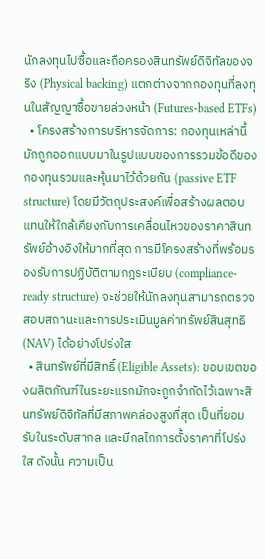นักลงทุนไปซื้อและถือครองสินทรัพย์ดิจิทัลของจริง (Physical backing) แตกต่างจากกองทุนที่ลงทุนในสัญญาซื้อขายล่วงหน้า (Futures-based ETFs)
  • โครงสร้างการบริหารจัดการ: กองทุนเหล่านี้มักถูกออกแบบมาในรูปแบบของการรวมข้อดีของกองทุนรวมและหุ้นมาไว้ด้วยกัน (passive ETF structure) โดยมีวัตถุประสงค์เพื่อสร้างผลตอบแทนให้ใกล้เคียงกับการเคลื่อนไหวของราคาสินทรัพย์อ้างอิงให้มากที่สุด การมีโครงสร้างที่พร้อมรองรับการปฏิบัติตามกฎระเบียบ (compliance-ready structure) จะช่วยให้นักลงทุนสามารถตรวจสอบสถานะและการประเมินมูลค่าทรัพย์สินสุทธิ (NAV) ได้อย่างโปร่งใส
  • สินทรัพย์ที่มีสิทธิ์ (Eligible Assets): ขอบเขตของผลิตภัณฑ์ในระยะแรกมักจะถูกจำกัดไว้เฉพาะสินทรัพย์ดิจิทัลที่มีสภาพคล่องสูงที่สุด เป็นที่ยอมรับในระดับสากล และมีกลไกการตั้งราคาที่โปร่งใส ดังนั้น ความเป็น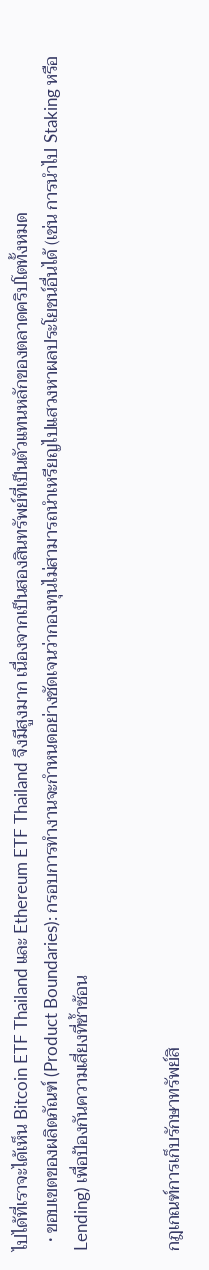ไปได้ที่เราจะได้เห็น Bitcoin ETF Thailand และ Ethereum ETF Thailand จึงมีสูงมาก เนื่องจากเป็นสองสินทรัพย์ที่เป็นตัวแทนหลักของตลาดคริปโตทั้งหมด
  • ขอบเขตของผลิตภัณฑ์ (Product Boundaries): กรอบการทำงานจะกำหนดอย่างชัดเจนว่ากองทุนไม่สามารถนำเหรียญไปแสวงหาผลประโยชน์อื่นได้ (เช่น การนำไป Staking หรือ Lending) เพื่อป้องกันความเสี่ยงที่ซ้ำซ้อน


กฎเกณฑ์การเก็บรักษาทรัพย์สิ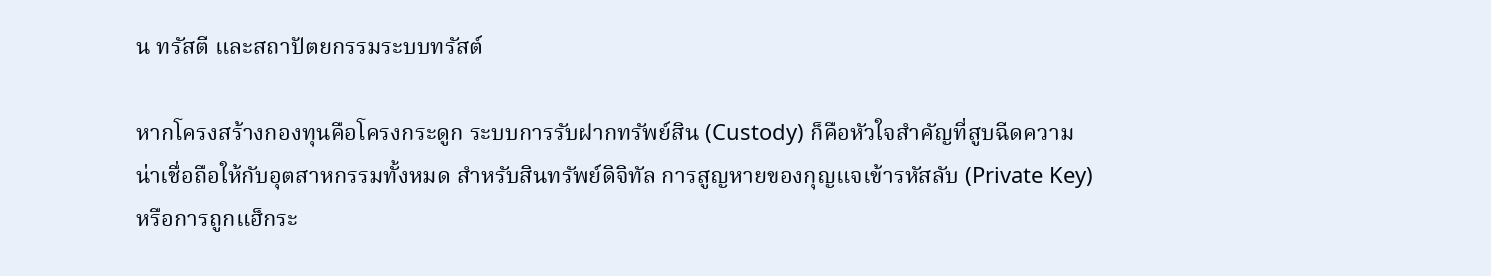น ทรัสตี และสถาปัตยกรรมระบบทรัสต์

หากโครงสร้างกองทุนคือโครงกระดูก ระบบการรับฝากทรัพย์สิน (Custody) ก็คือหัวใจสำคัญที่สูบฉีดความน่าเชื่อถือให้กับอุตสาหกรรมทั้งหมด สำหรับสินทรัพย์ดิจิทัล การสูญหายของกุญแจเข้ารหัสลับ (Private Key) หรือการถูกแฮ็กระ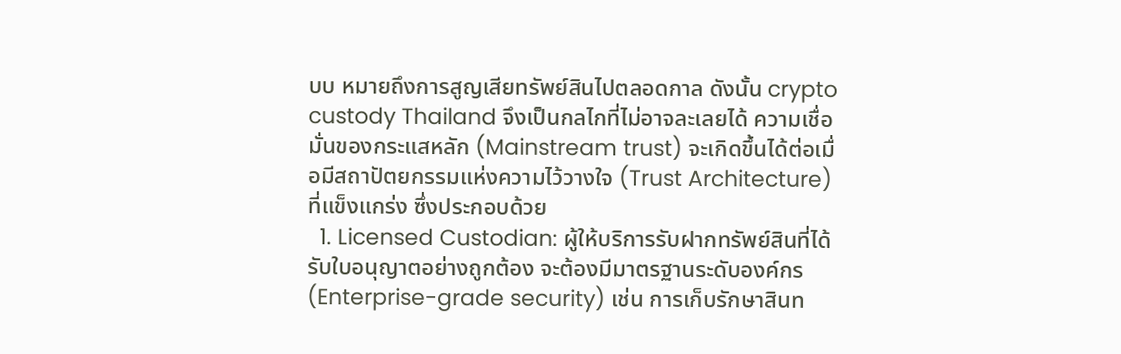บบ หมายถึงการสูญเสียทรัพย์สินไปตลอดกาล ดังนั้น crypto custody Thailand จึงเป็นกลไกที่ไม่อาจละเลยได้ ความเชื่อมั่นของกระแสหลัก (Mainstream trust) จะเกิดขึ้นได้ต่อเมื่อมีสถาปัตยกรรมแห่งความไว้วางใจ (Trust Architecture) ที่แข็งแกร่ง ซึ่งประกอบด้วย
  1. Licensed Custodian: ผู้ให้บริการรับฝากทรัพย์สินที่ได้รับใบอนุญาตอย่างถูกต้อง จะต้องมีมาตรฐานระดับองค์กร (Enterprise-grade security) เช่น การเก็บรักษาสินท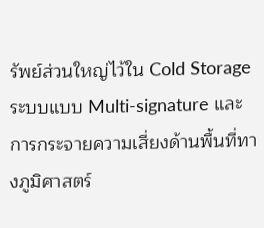รัพย์ส่วนใหญ่ไว้ใน Cold Storage ระบบแบบ Multi-signature และการกระจายความเสี่ยงด้านพื้นที่ทางภูมิศาสตร์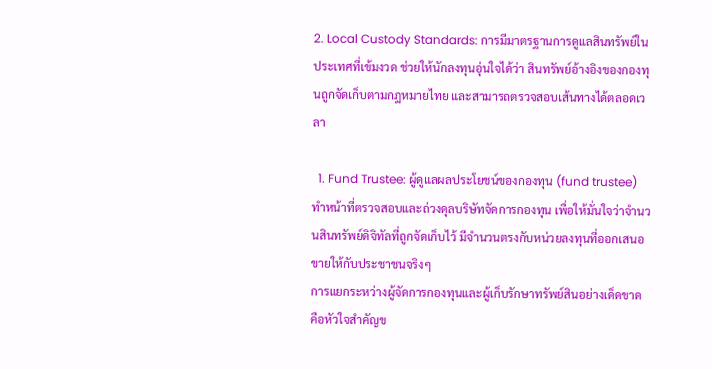2. Local Custody Standards: การมีมาตรฐานการดูแลสินทรัพย์ในประเทศที่เข้มงวด ช่วยให้นักลงทุนอุ่นใจได้ว่า สินทรัพย์อ้างอิงของกองทุนถูกจัดเก็บตามกฎหมายไทย และสามารถตรวจสอบเส้นทางได้ตลอดเวลา

  1. Fund Trustee: ผู้ดูแลผลประโยชน์ของกองทุน (fund trustee) ทำหน้าที่ตรวจสอบและถ่วงดุลบริษัทจัดการกองทุน เพื่อให้มั่นใจว่าจำนวนสินทรัพย์ดิจิทัลที่ถูกจัดเก็บไว้ มีจำนวนตรงกับหน่วยลงทุนที่ออกเสนอขายให้กับประชาชนจริงๆ
การแยกระหว่างผู้จัดการกองทุนและผู้เก็บรักษาทรัพย์สินอย่างเด็ดขาด คือหัวใจสำคัญข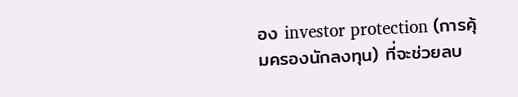อง investor protection (การคุ้มครองนักลงทุน) ที่จะช่วยลบ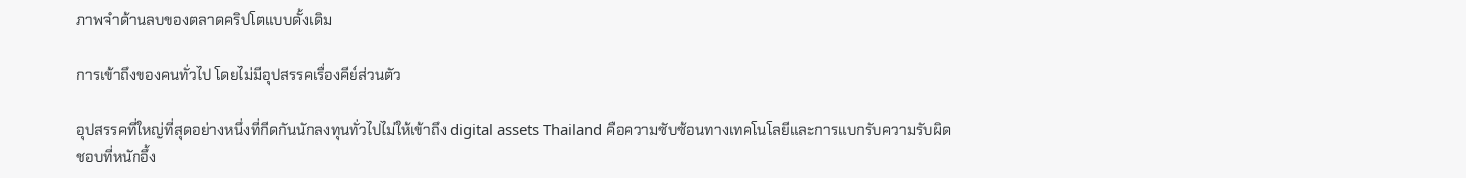ภาพจำด้านลบของตลาดคริปโตแบบดั้งเดิม

การเข้าถึงของคนทั่วไป โดยไม่มีอุปสรรคเรื่องคีย์ส่วนตัว

อุปสรรคที่ใหญ่ที่สุดอย่างหนึ่งที่กีดกันนักลงทุนทั่วไปไม่ให้เข้าถึง digital assets Thailand คือความซับซ้อนทางเทคโนโลยีและการแบกรับความรับผิดชอบที่หนักอึ้ง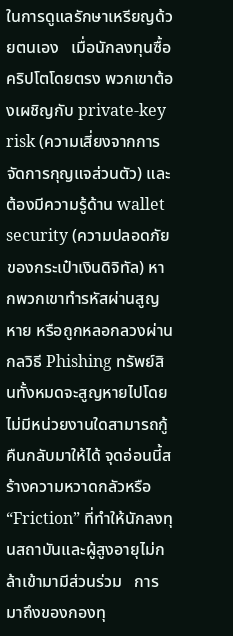ในการดูแลรักษาเหรียญด้วยตนเอง   เมื่อนักลงทุนซื้อคริปโตโดยตรง พวกเขาต้องเผชิญกับ private-key risk (ความเสี่ยงจากการจัดการกุญแจส่วนตัว) และต้องมีความรู้ด้าน wallet security (ความปลอดภัยของกระเป๋าเงินดิจิทัล) หากพวกเขาทำรหัสผ่านสูญหาย หรือถูกหลอกลวงผ่านกลวิธี Phishing ทรัพย์สินทั้งหมดจะสูญหายไปโดยไม่มีหน่วยงานใดสามารถกู้คืนกลับมาให้ได้ จุดอ่อนนี้สร้างความหวาดกลัวหรือ “Friction” ที่ทำให้นักลงทุนสถาบันและผู้สูงอายุไม่กล้าเข้ามามีส่วนร่วม   การมาถึงของกองทุ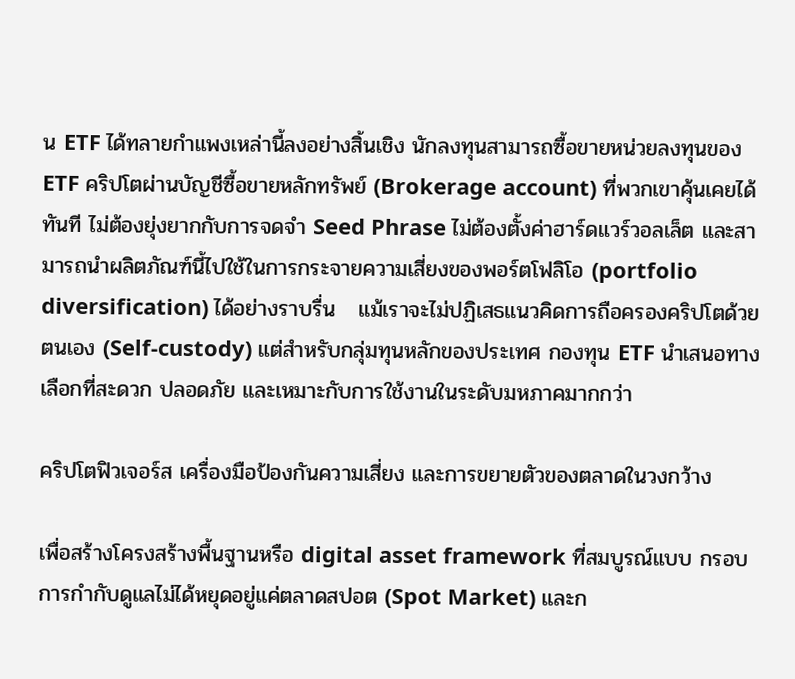น ETF ได้ทลายกำแพงเหล่านี้ลงอย่างสิ้นเชิง นักลงทุนสามารถซื้อขายหน่วยลงทุนของ ETF คริปโตผ่านบัญชีซื้อขายหลักทรัพย์ (Brokerage account) ที่พวกเขาคุ้นเคยได้ทันที ไม่ต้องยุ่งยากกับการจดจำ Seed Phrase ไม่ต้องตั้งค่าฮาร์ดแวร์วอลเล็ต และสามารถนำผลิตภัณฑ์นี้ไปใช้ในการกระจายความเสี่ยงของพอร์ตโฟลิโอ (portfolio diversification) ได้อย่างราบรื่น   แม้เราจะไม่ปฏิเสธแนวคิดการถือครองคริปโตด้วยตนเอง (Self-custody) แต่สำหรับกลุ่มทุนหลักของประเทศ กองทุน ETF นำเสนอทางเลือกที่สะดวก ปลอดภัย และเหมาะกับการใช้งานในระดับมหภาคมากกว่า

คริปโตฟิวเจอร์ส เครื่องมือป้องกันความเสี่ยง และการขยายตัวของตลาดในวงกว้าง

เพื่อสร้างโครงสร้างพื้นฐานหรือ digital asset framework ที่สมบูรณ์แบบ กรอบการกำกับดูแลไม่ได้หยุดอยู่แค่ตลาดสปอต (Spot Market) และก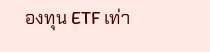องทุน ETF เท่า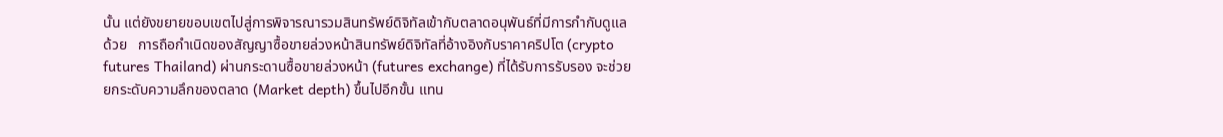นั้น แต่ยังขยายขอบเขตไปสู่การพิจารณารวมสินทรัพย์ดิจิทัลเข้ากับตลาดอนุพันธ์ที่มีการกำกับดูแลด้วย   การถือกำเนิดของสัญญาซื้อขายล่วงหน้าสินทรัพย์ดิจิทัลที่อ้างอิงกับราคาคริปโต (crypto futures Thailand) ผ่านกระดานซื้อขายล่วงหน้า (futures exchange) ที่ได้รับการรับรอง จะช่วยยกระดับความลึกของตลาด (Market depth) ขึ้นไปอีกขั้น แทน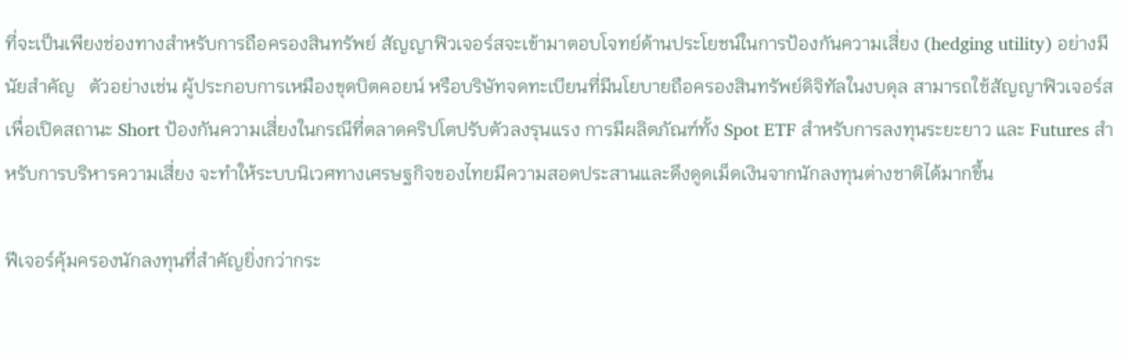ที่จะเป็นเพียงช่องทางสำหรับการถือครองสินทรัพย์ สัญญาฟิวเจอร์สจะเข้ามาตอบโจทย์ด้านประโยชน์ในการป้องกันความเสี่ยง (hedging utility) อย่างมีนัยสำคัญ   ตัวอย่างเช่น ผู้ประกอบการเหมืองขุดบิตคอยน์ หรือบริษัทจดทะเบียนที่มีนโยบายถือครองสินทรัพย์ดิจิทัลในงบดุล สามารถใช้สัญญาฟิวเจอร์สเพื่อเปิดสถานะ Short ป้องกันความเสี่ยงในกรณีที่ตลาดคริปโตปรับตัวลงรุนแรง การมีผลิตภัณฑ์ทั้ง Spot ETF สำหรับการลงทุนระยะยาว และ Futures สำหรับการบริหารความเสี่ยง จะทำให้ระบบนิเวศทางเศรษฐกิจของไทยมีความสอดประสานและดึงดูดเม็ดเงินจากนักลงทุนต่างชาติได้มากขึ้น

ฟีเจอร์คุ้มครองนักลงทุนที่สำคัญยิ่งกว่ากระ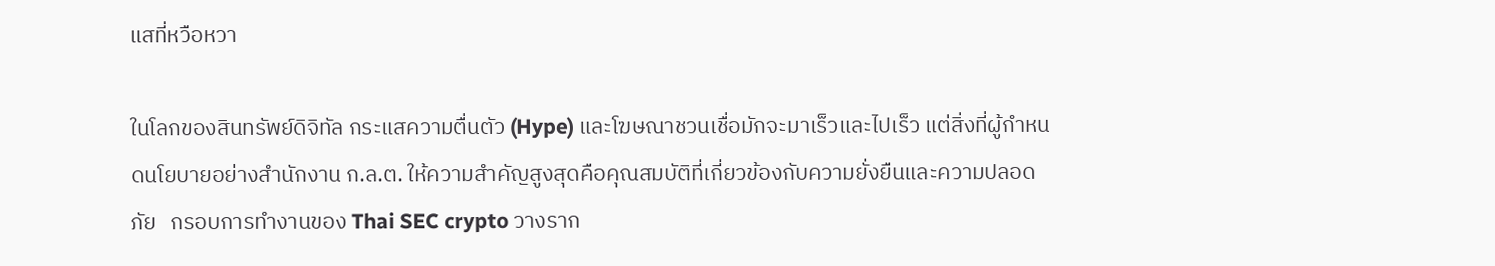แสที่หวือหวา

ในโลกของสินทรัพย์ดิจิทัล กระแสความตื่นตัว (Hype) และโฆษณาชวนเชื่อมักจะมาเร็วและไปเร็ว แต่สิ่งที่ผู้กำหนดนโยบายอย่างสำนักงาน ก.ล.ต. ให้ความสำคัญสูงสุดคือคุณสมบัติที่เกี่ยวข้องกับความยั่งยืนและความปลอดภัย   กรอบการทำงานของ Thai SEC crypto วางราก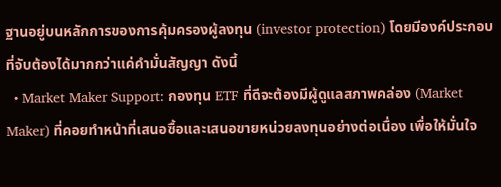ฐานอยู่บนหลักการของการคุ้มครองผู้ลงทุน (investor protection) โดยมีองค์ประกอบที่จับต้องได้มากกว่าแค่คำมั่นสัญญา ดังนี้
  • Market Maker Support: กองทุน ETF ที่ดีจะต้องมีผู้ดูแลสภาพคล่อง (Market Maker) ที่คอยทำหน้าที่เสนอซื้อและเสนอขายหน่วยลงทุนอย่างต่อเนื่อง เพื่อให้มั่นใจ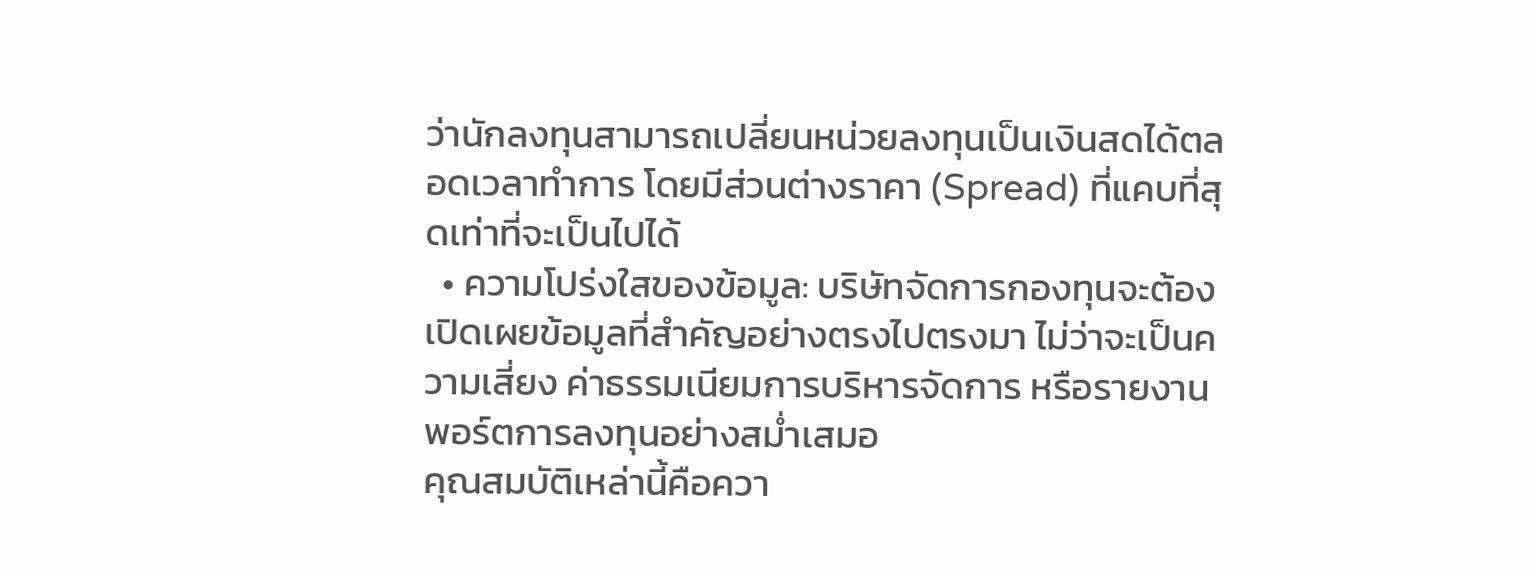ว่านักลงทุนสามารถเปลี่ยนหน่วยลงทุนเป็นเงินสดได้ตลอดเวลาทำการ โดยมีส่วนต่างราคา (Spread) ที่แคบที่สุดเท่าที่จะเป็นไปได้
  • ความโปร่งใสของข้อมูล: บริษัทจัดการกองทุนจะต้องเปิดเผยข้อมูลที่สำคัญอย่างตรงไปตรงมา ไม่ว่าจะเป็นความเสี่ยง ค่าธรรมเนียมการบริหารจัดการ หรือรายงานพอร์ตการลงทุนอย่างสม่ำเสมอ
คุณสมบัติเหล่านี้คือควา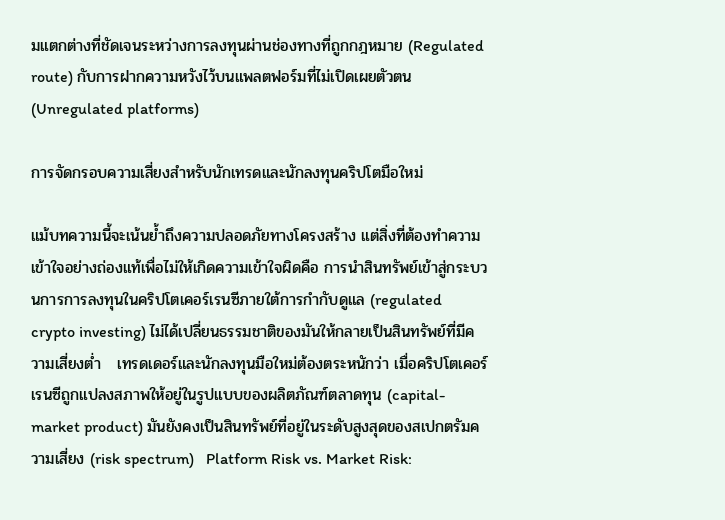มแตกต่างที่ชัดเจนระหว่างการลงทุนผ่านช่องทางที่ถูกกฎหมาย (Regulated route) กับการฝากความหวังไว้บนแพลตฟอร์มที่ไม่เปิดเผยตัวตน (Unregulated platforms)

การจัดกรอบความเสี่ยงสำหรับนักเทรดและนักลงทุนคริปโตมือใหม่

แม้บทความนี้จะเน้นย้ำถึงความปลอดภัยทางโครงสร้าง แต่สิ่งที่ต้องทำความเข้าใจอย่างถ่องแท้เพื่อไม่ให้เกิดความเข้าใจผิดคือ การนำสินทรัพย์เข้าสู่กระบวนการการลงทุนในคริปโตเคอร์เรนซีภายใต้การกำกับดูแล (regulated crypto investing) ไม่ได้เปลี่ยนธรรมชาติของมันให้กลายเป็นสินทรัพย์ที่มีความเสี่ยงต่ำ   เทรดเดอร์และนักลงทุนมือใหม่ต้องตระหนักว่า เมื่อคริปโตเคอร์เรนซีถูกแปลงสภาพให้อยู่ในรูปแบบของผลิตภัณฑ์ตลาดทุน (capital-market product) มันยังคงเป็นสินทรัพย์ที่อยู่ในระดับสูงสุดของสเปกตรัมความเสี่ยง (risk spectrum)   Platform Risk vs. Market Risk: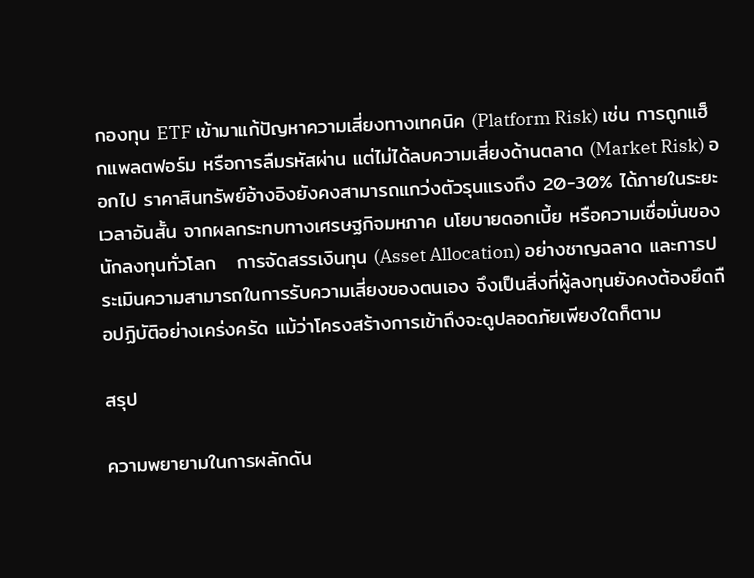กองทุน ETF เข้ามาแก้ปัญหาความเสี่ยงทางเทคนิค (Platform Risk) เช่น การถูกแฮ็กแพลตฟอร์ม หรือการลืมรหัสผ่าน แต่ไม่ได้ลบความเสี่ยงด้านตลาด (Market Risk) ออกไป ราคาสินทรัพย์อ้างอิงยังคงสามารถแกว่งตัวรุนแรงถึง 20-30% ได้ภายในระยะเวลาอันสั้น จากผลกระทบทางเศรษฐกิจมหภาค นโยบายดอกเบี้ย หรือความเชื่อมั่นของนักลงทุนทั่วโลก   การจัดสรรเงินทุน (Asset Allocation) อย่างชาญฉลาด และการประเมินความสามารถในการรับความเสี่ยงของตนเอง จึงเป็นสิ่งที่ผู้ลงทุนยังคงต้องยึดถือปฏิบัติอย่างเคร่งครัด แม้ว่าโครงสร้างการเข้าถึงจะดูปลอดภัยเพียงใดก็ตาม

สรุป

ความพยายามในการผลักดัน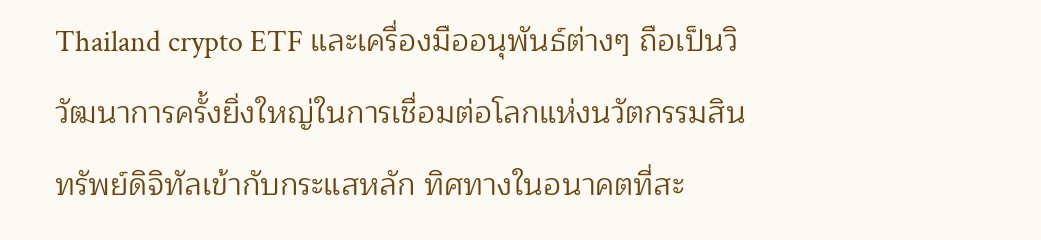Thailand crypto ETF และเครื่องมืออนุพันธ์ต่างๆ ถือเป็นวิวัฒนาการครั้งยิ่งใหญ่ในการเชื่อมต่อโลกแห่งนวัตกรรมสินทรัพย์ดิจิทัลเข้ากับกระแสหลัก ทิศทางในอนาคตที่สะ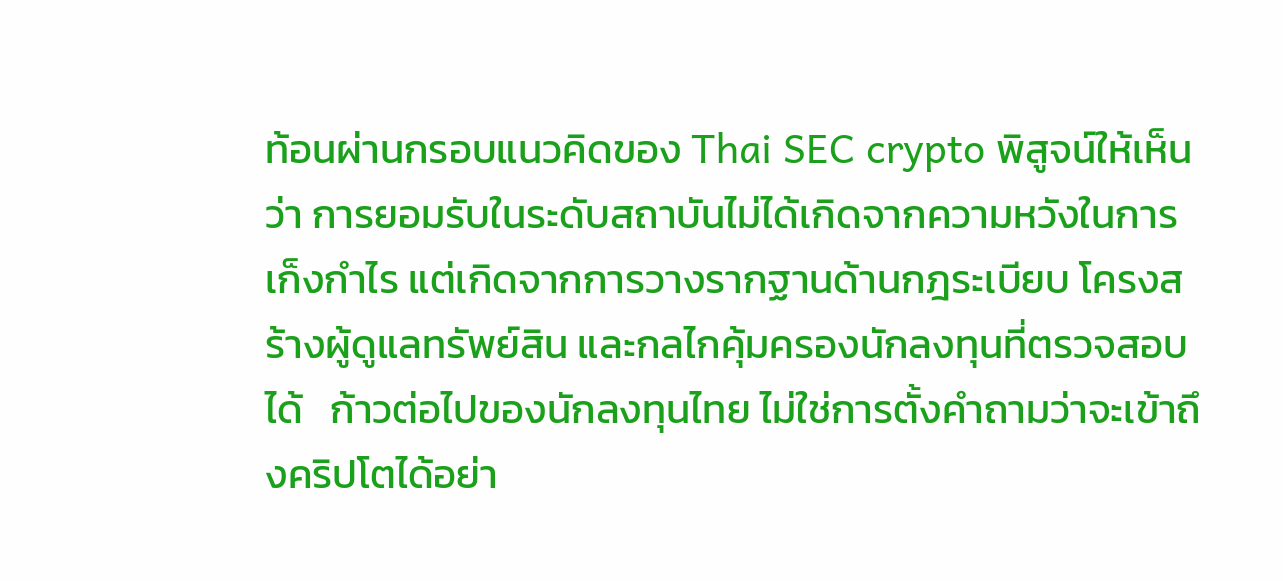ท้อนผ่านกรอบแนวคิดของ Thai SEC crypto พิสูจน์ให้เห็นว่า การยอมรับในระดับสถาบันไม่ได้เกิดจากความหวังในการเก็งกำไร แต่เกิดจากการวางรากฐานด้านกฎระเบียบ โครงสร้างผู้ดูแลทรัพย์สิน และกลไกคุ้มครองนักลงทุนที่ตรวจสอบได้   ก้าวต่อไปของนักลงทุนไทย ไม่ใช่การตั้งคำถามว่าจะเข้าถึงคริปโตได้อย่า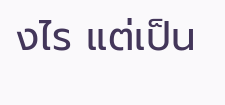งไร แต่เป็น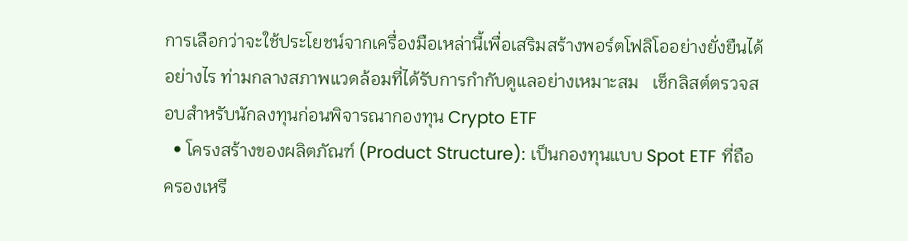การเลือกว่าจะใช้ประโยชน์จากเครื่องมือเหล่านี้เพื่อเสริมสร้างพอร์ตโฟลิโออย่างยั่งยืนได้อย่างไร ท่ามกลางสภาพแวดล้อมที่ได้รับการกำกับดูแลอย่างเหมาะสม   เช็กลิสต์ตรวจสอบสำหรับนักลงทุนก่อนพิจารณากองทุน Crypto ETF
  • โครงสร้างของผลิตภัณฑ์ (Product Structure): เป็นกองทุนแบบ Spot ETF ที่ถือครองเหรี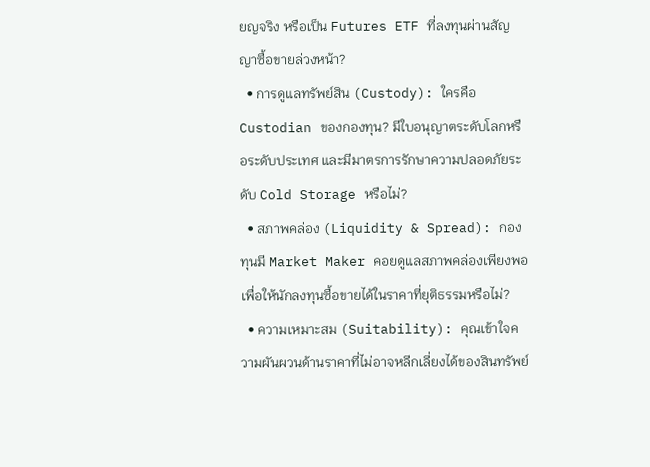ยญจริง หรือเป็น Futures ETF ที่ลงทุนผ่านสัญญาซื้อขายล่วงหน้า?
  • การดูแลทรัพย์สิน (Custody): ใครคือ Custodian ของกองทุน? มีใบอนุญาตระดับโลกหรือระดับประเทศ และมีมาตรการรักษาความปลอดภัยระดับ Cold Storage หรือไม่?
  • สภาพคล่อง (Liquidity & Spread): กองทุนมี Market Maker คอยดูแลสภาพคล่องเพียงพอ เพื่อให้นักลงทุนซื้อขายได้ในราคาที่ยุติธรรมหรือไม่?
  • ความเหมาะสม (Suitability): คุณเข้าใจความผันผวนด้านราคาที่ไม่อาจหลีกเลี่ยงได้ของสินทรัพย์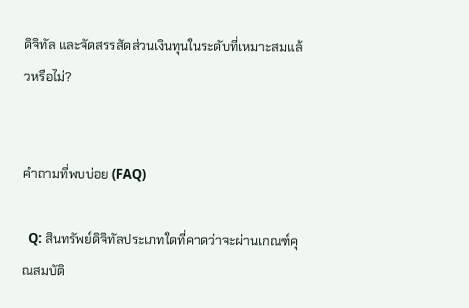ดิจิทัล และจัดสรรสัดส่วนเงินทุนในระดับที่เหมาะสมแล้วหรือไม่?


คำถามที่พบบ่อย (FAQ)

  Q: สินทรัพย์ดิจิทัลประเภทใดที่คาดว่าจะผ่านเกณฑ์คุณสมบัติ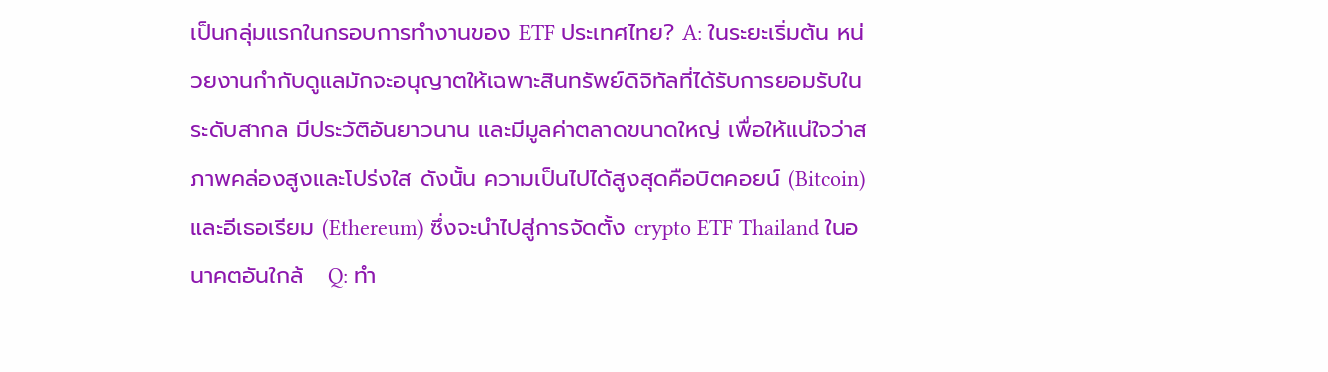เป็นกลุ่มแรกในกรอบการทำงานของ ETF ประเทศไทย? A: ในระยะเริ่มต้น หน่วยงานกำกับดูแลมักจะอนุญาตให้เฉพาะสินทรัพย์ดิจิทัลที่ได้รับการยอมรับในระดับสากล มีประวัติอันยาวนาน และมีมูลค่าตลาดขนาดใหญ่ เพื่อให้แน่ใจว่าสภาพคล่องสูงและโปร่งใส ดังนั้น ความเป็นไปได้สูงสุดคือบิตคอยน์ (Bitcoin) และอีเธอเรียม (Ethereum) ซึ่งจะนำไปสู่การจัดตั้ง crypto ETF Thailand ในอนาคตอันใกล้   Q: ทำ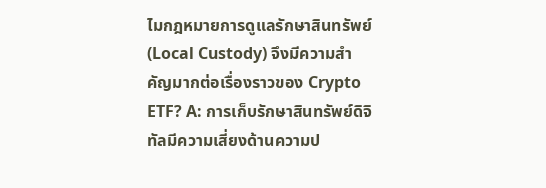ไมกฎหมายการดูแลรักษาสินทรัพย์ (Local Custody) จึงมีความสำคัญมากต่อเรื่องราวของ Crypto ETF? A: การเก็บรักษาสินทรัพย์ดิจิทัลมีความเสี่ยงด้านความป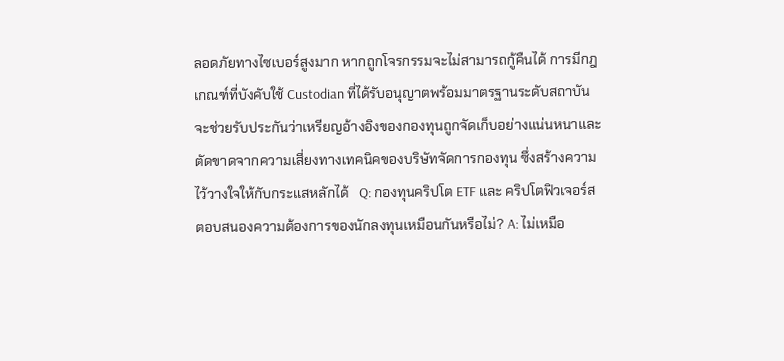ลอดภัยทางไซเบอร์สูงมาก หากถูกโจรกรรมจะไม่สามารถกู้คืนได้ การมีกฎเกณฑ์ที่บังคับใช้ Custodian ที่ได้รับอนุญาตพร้อมมาตรฐานระดับสถาบัน จะช่วยรับประกันว่าเหรียญอ้างอิงของกองทุนถูกจัดเก็บอย่างแน่นหนาและตัดขาดจากความเสี่ยงทางเทคนิคของบริษัทจัดการกองทุน ซึ่งสร้างความไว้วางใจให้กับกระแสหลักได้   Q: กองทุนคริปโต ETF และ คริปโตฟิวเจอร์ส ตอบสนองความต้องการของนักลงทุนเหมือนกันหรือไม่? A: ไม่เหมือ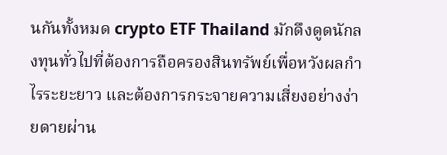นกันทั้งหมด crypto ETF Thailand มักดึงดูดนักลงทุนทั่วไปที่ต้องการถือครองสินทรัพย์เพื่อหวังผลกำไรระยะยาว และต้องการกระจายความเสี่ยงอย่างง่ายดายผ่าน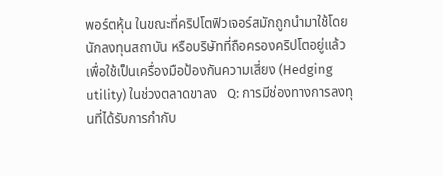พอร์ตหุ้น ในขณะที่คริปโตฟิวเจอร์สมักถูกนำมาใช้โดยนักลงทุนสถาบัน หรือบริษัทที่ถือครองคริปโตอยู่แล้วเพื่อใช้เป็นเครื่องมือป้องกันความเสี่ยง (Hedging utility) ในช่วงตลาดขาลง   Q: การมีช่องทางการลงทุนที่ได้รับการกำกับ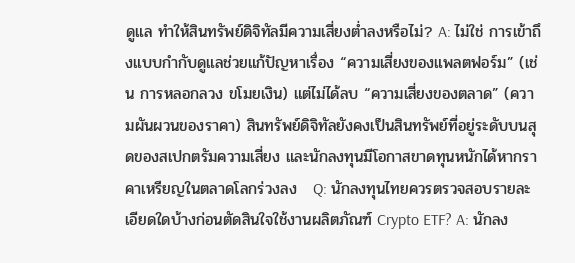ดูแล ทำให้สินทรัพย์ดิจิทัลมีความเสี่ยงต่ำลงหรือไม่? A: ไม่ใช่ การเข้าถึงแบบกำกับดูแลช่วยแก้ปัญหาเรื่อง “ความเสี่ยงของแพลตฟอร์ม” (เช่น การหลอกลวง ขโมยเงิน) แต่ไม่ได้ลบ “ความเสี่ยงของตลาด” (ความผันผวนของราคา) สินทรัพย์ดิจิทัลยังคงเป็นสินทรัพย์ที่อยู่ระดับบนสุดของสเปกตรัมความเสี่ยง และนักลงทุนมีโอกาสขาดทุนหนักได้หากราคาเหรียญในตลาดโลกร่วงลง   Q: นักลงทุนไทยควรตรวจสอบรายละเอียดใดบ้างก่อนตัดสินใจใช้งานผลิตภัณฑ์ Crypto ETF? A: นักลง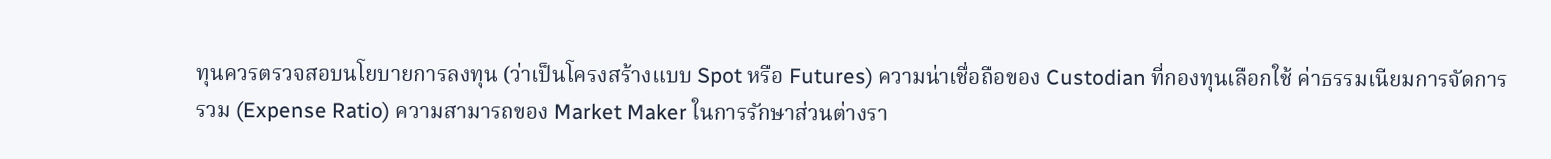ทุนควรตรวจสอบนโยบายการลงทุน (ว่าเป็นโครงสร้างแบบ Spot หรือ Futures) ความน่าเชื่อถือของ Custodian ที่กองทุนเลือกใช้ ค่าธรรมเนียมการจัดการรวม (Expense Ratio) ความสามารถของ Market Maker ในการรักษาส่วนต่างรา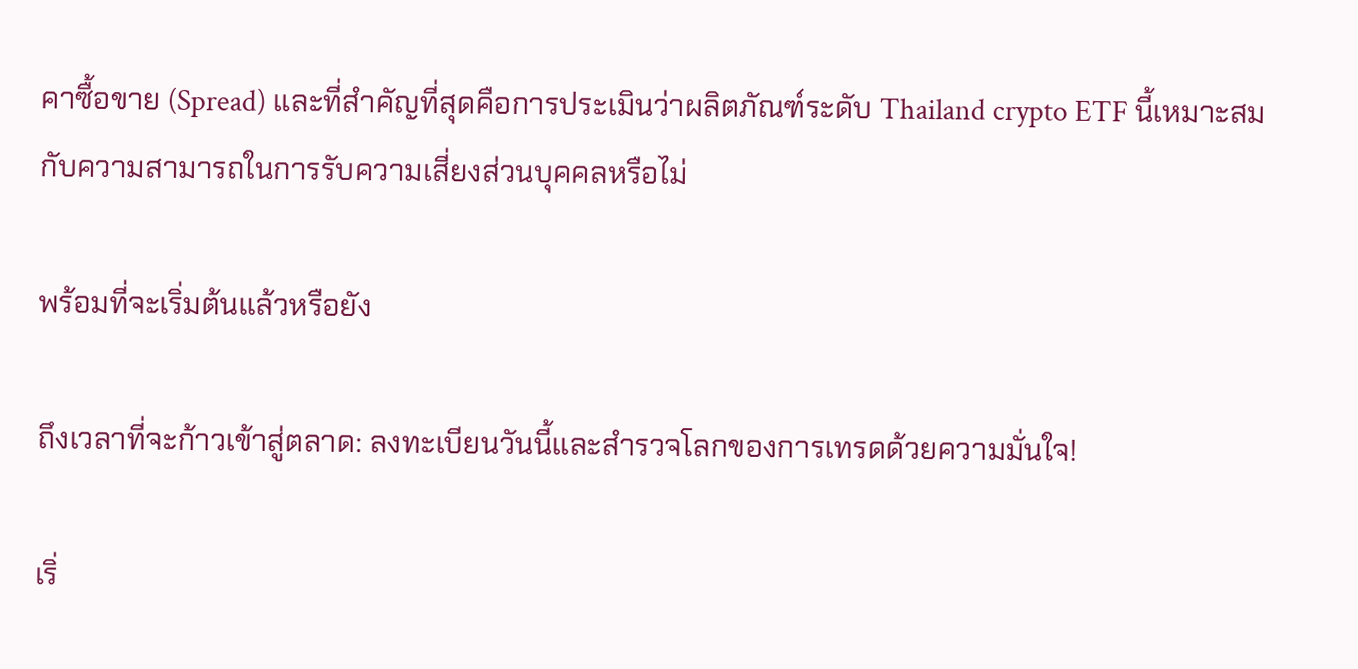คาซื้อขาย (Spread) และที่สำคัญที่สุดคือการประเมินว่าผลิตภัณฑ์ระดับ Thailand crypto ETF นี้เหมาะสมกับความสามารถในการรับความเสี่ยงส่วนบุคคลหรือไม่

พร้อมที่จะเริ่มต้นแล้วหรือยัง

ถึงเวลาที่จะก้าวเข้าสู่ตลาด: ลงทะเบียนวันนี้และสำรวจโลกของการเทรดด้วยความมั่นใจ!

เริ่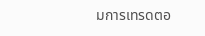มการเทรดตอ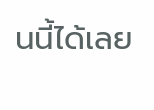นนี้ได้เลย